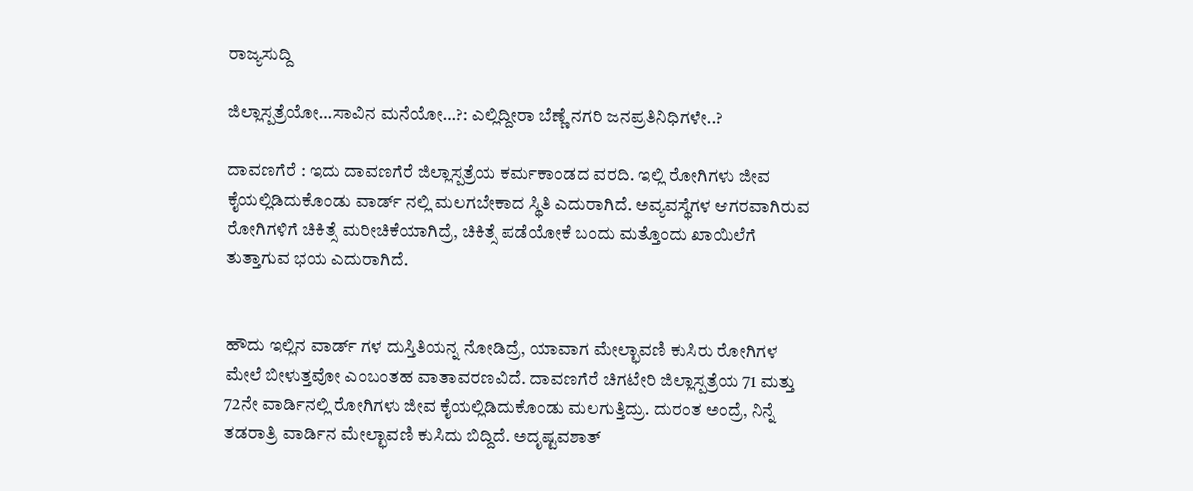ರಾಜ್ಯಸುದ್ದಿ

ಜಿಲ್ಲಾಸ್ಪತ್ರೆಯೋ…ಸಾವಿನ ಮನೆಯೋ…?: ಎಲ್ಲಿದ್ದೀರಾ ಬೆಣ್ಣೆ ನಗರಿ ಜನಪ್ರತಿನಿಧಿಗಳೇ..?

ದಾವಣಗೆರೆ : ಇದು ದಾವಣಗೆರೆ ಜಿಲ್ಲಾಸ್ಪತ್ರೆಯ ಕರ್ಮಕಾಂಡದ ವರದಿ. ಇಲ್ಲಿ ರೋಗಿಗಳು ಜೀವ ಕೈಯಲ್ಲಿಡಿದುಕೊಂಡು ವಾರ್ಡ್ ನಲ್ಲಿ ಮಲಗಬೇಕಾದ ಸ್ಥಿತಿ ಎದುರಾಗಿದೆ. ಅವ್ಯವಸ್ಥೆಗಳ ಆಗರವಾಗಿರುವ ರೋಗಿಗಳಿಗೆ ಚಿಕಿತ್ಸೆ ಮರೀಚಿಕೆಯಾಗಿದ್ರೆ, ಚಿಕಿತ್ಸೆ ಪಡೆಯೋಕೆ ಬಂದು ಮತ್ತೊಂದು ಖಾಯಿಲೆಗೆ ತುತ್ತಾಗುವ ಭಯ ಎದುರಾಗಿದೆ.


ಹೌದು ಇಲ್ಲಿನ ವಾರ್ಡ್ ಗಳ ದುಸ್ತಿತಿಯನ್ನ ನೋಡಿದ್ರೆ, ಯಾವಾಗ ಮೇಲ್ಛಾವಣಿ ಕುಸಿರು ರೋಗಿಗಳ ಮೇಲೆ ಬೀಳುತ್ತವೋ ಎಂಬಂತಹ ವಾತಾವರಣವಿದೆ. ದಾವಣಗೆರೆ ಚಿಗಟೇರಿ ಜಿಲ್ಲಾಸ್ಪತ್ರೆಯ 71 ಮತ್ತು 72ನೇ ವಾರ್ಡಿನಲ್ಲಿ ರೋಗಿಗಳು ಜೀವ ಕೈಯಲ್ಲಿಡಿದುಕೊಂಡು ಮಲಗುತ್ತಿದ್ರು. ದುರಂತ ಅಂದ್ರೆ, ನಿನ್ನೆ ತಡರಾತ್ರಿ ವಾರ್ಡಿನ ಮೇಲ್ಛಾವಣಿ ಕುಸಿದು ಬಿದ್ದಿದೆ. ಅದೃಷ್ಟವಶಾತ್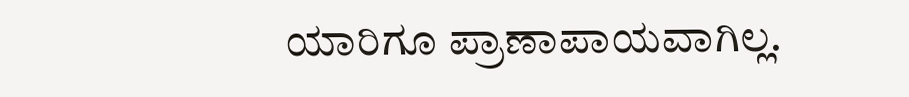ಯಾರಿಗೂ ಪ್ರಾಣಾಪಾಯವಾಗಿಲ್ಲ.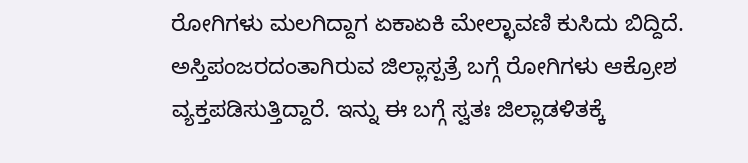ರೋಗಿಗಳು ಮಲಗಿದ್ದಾಗ ಏಕಾಏಕಿ ಮೇಲ್ಛಾವಣಿ ಕುಸಿದು ಬಿದ್ದಿದೆ. ಅಸ್ತಿಪಂಜರದಂತಾಗಿರುವ ಜಿಲ್ಲಾಸ್ಪತ್ರೆ ಬಗ್ಗೆ ರೋಗಿಗಳು ಆಕ್ರೋಶ ವ್ಯಕ್ತಪಡಿಸುತ್ತಿದ್ದಾರೆ. ಇನ್ನು ಈ ಬಗ್ಗೆ ಸ್ವತಃ ಜಿಲ್ಲಾಡಳಿತಕ್ಕೆ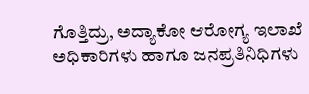ಗೊತ್ತಿದ್ರು, ಅದ್ಯಾಕೋ ಆರೋಗ್ಯ ಇಲಾಖೆ ಅಧಿಕಾರಿಗಳು ಹಾಗೂ ಜನಪ್ರತಿನಿಧಿಗಳು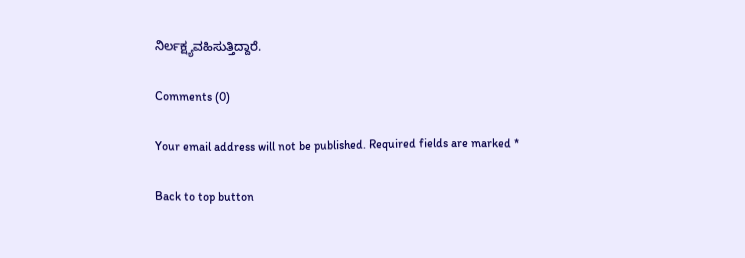ನಿರ್ಲಕ್ಷ್ಯವಹಿಸುತ್ತಿದ್ದಾರೆ.

Comments (0)

Your email address will not be published. Required fields are marked *

Back to top button